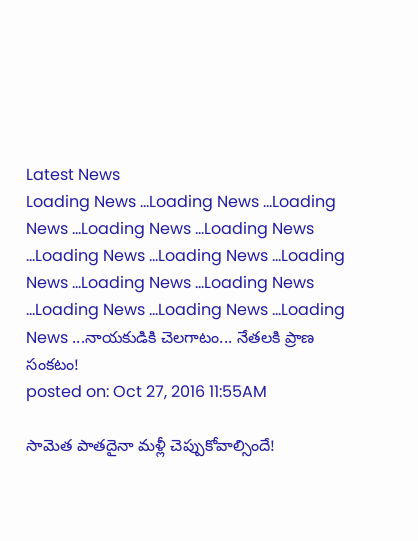Latest News
Loading News ...Loading News ...Loading News ...Loading News ...Loading News ...Loading News ...Loading News ...Loading News ...Loading News ...Loading News ...Loading News ...Loading News ...Loading News ...నాయకుడికి చెలగాటం... నేతలకి ప్రాణ సంకటం!
posted on: Oct 27, 2016 11:55AM

సామెత పాతదైనా మళ్లీ చెప్పుకోవాల్సిందే!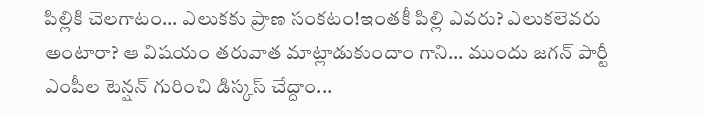పిల్లికి చెలగాటం... ఎలుకకు ప్రాణ సంకటం!ఇంతకీ పిల్లి ఎవరు? ఎలుకలెవరు అంటారా? ఆ విషయం తరువాత మాట్లాడుకుందాం గాని... ముందు జగన్ పార్టీ ఎంపీల టెన్షన్ గురించి డిస్కస్ చేద్దాం...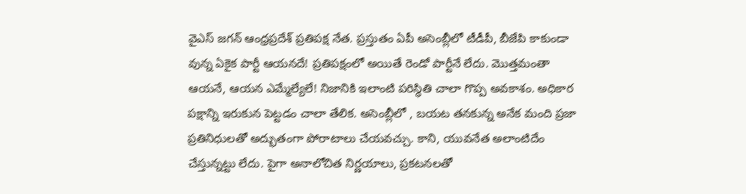వైఎస్ జగన్ ఆంధ్రప్రదేశ్ ప్రతిపక్ష నేత. ప్రస్తుతం ఏపీ అసెంబ్లీలో టీడీపీ, బీజేపి కాకుండా వున్న ఏకైక పార్టీ ఆయనదే! ప్రతిపక్షంలో అయితే రెండో పార్టీనే లేదు. మొత్తమంతా ఆయనే, ఆయన ఎమ్మేల్యేలే! నిజానికి ఇలాంటి పరిస్థితి చాలా గొప్ప అవకాశం. అధికార పక్షాన్ని ఇరుకున పెట్టడం చాలా తేలిక. అసెంబ్లీలో , బయట తనకున్న అనేక మంది ప్రజా ప్రతినిధులతో అద్భుతంగా పోరాటాలు చేయవచ్చు. కాని, యువనేత అలాంటిదేం చేస్తున్నట్టు లేదు. పైగా అనాలోచిత నిర్ణయాలు, ప్రకటనలతో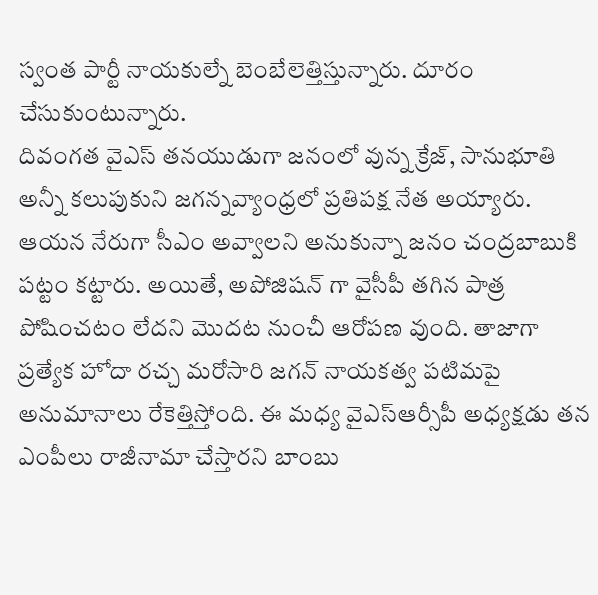స్వంత పార్టీ నాయకుల్నే బెంబేలెత్తిస్తున్నారు. దూరం చేసుకుంటున్నారు.
దివంగత వైఎస్ తనయుడుగా జనంలో వున్న క్రేజ్, సానుభూతి అన్నీ కలుపుకుని జగన్నవ్యాంధ్రలో ప్రతిపక్ష నేత అయ్యారు. ఆయన నేరుగా సీఎం అవ్వాలని అనుకున్నా జనం చంద్రబాబుకి పట్టం కట్టారు. అయితే, అపోజిషన్ గా వైసీపీ తగిన పాత్ర పోషించటం లేదని మొదట నుంచీ ఆరోపణ వుంది. తాజాగా ప్రత్యేక హోదా రచ్చ మరోసారి జగన్ నాయకత్వ పటిమపై అనుమానాలు రేకెత్తిస్తోంది. ఈ మధ్య వైఎస్ఆర్సీపీ అధ్యక్షడు తన ఎంపీలు రాజీనామా చేస్తారని బాంబు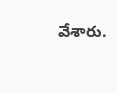వేశారు.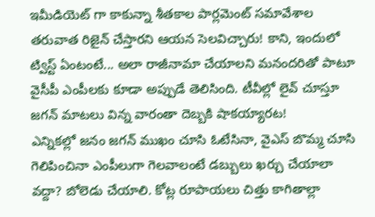ఇమీడియెట్ గా కాకున్నా శీతకాల పార్లమెంట్ సమావేశాల తరువాత రిజైన్ చేస్తారని ఆయన సెలవిచ్చారు! కాని, ఇందులో ట్విస్ట్ ఏంటంటే... అలా రాజీనామా చేయాలని మనందరితో పాటూ వైసీపీ ఎంపీలకు కూడా అప్పుడే తెలిసింది. టీవీల్లో లైవ్ చూస్తూ జగన్ మాటలు విన్న వారంతా దెబ్బకి షాకయ్యారట!
ఎన్నికల్లో జనం జగన్ ముఖం చూసి ఓటేసినా, వైఎస్ బొమ్మ చూసి గెలిపించినా ఎంపీలుగా గెలవాలంటే డబ్బులు ఖర్చు చేయాలా వద్దా? బోలెడు చేయాలి. కోట్ల రూపాయలు చిత్తు కాగితాల్లా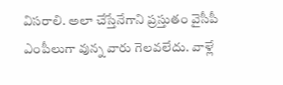విసరాలి. అలా చేస్తేనేగాని ప్రస్తుతం వైసీపీ ఎంపీలుగా వున్న వారు గెలవలేదు. వాళ్లే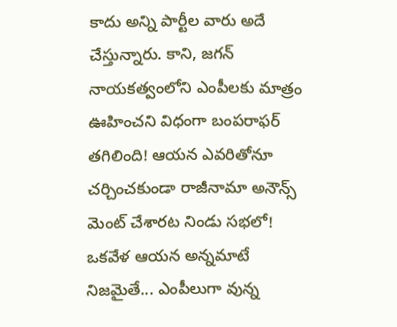కాదు అన్ని పార్టీల వారు అదే చేస్తున్నారు. కాని, జగన్ నాయకత్వంలోని ఎంపీలకు మాత్రం ఊహించని విధంగా బంపరాఫర్ తగిలింది! ఆయన ఎవరితోనూ చర్చించకుండా రాజీనామా అనౌన్స్ మెంట్ చేశారట నిండు సభలో! ఒకవేళ ఆయన అన్నమాటే నిజమైతే... ఎంపీలుగా వున్న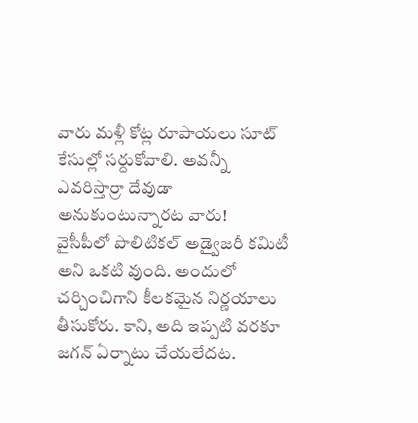వారు మళ్లీ కోట్ల రూపాయలు సూట్ కేసుల్లో సర్దుకోవాలి. అవన్నీ ఎవరిస్తార్రా దేవుడా అనుకుంటున్నారట వారు!
వైసీపీలో పొలిటికల్ అడ్వైజరీ కమిటీ అని ఒకటి వుంది. అందులో చర్చించిగాని కీలకమైన నిర్ణయాలు తీసుకోరు. కాని, అది ఇప్పటి వరకూ జగన్ ఏర్నాటు చేయలేదట.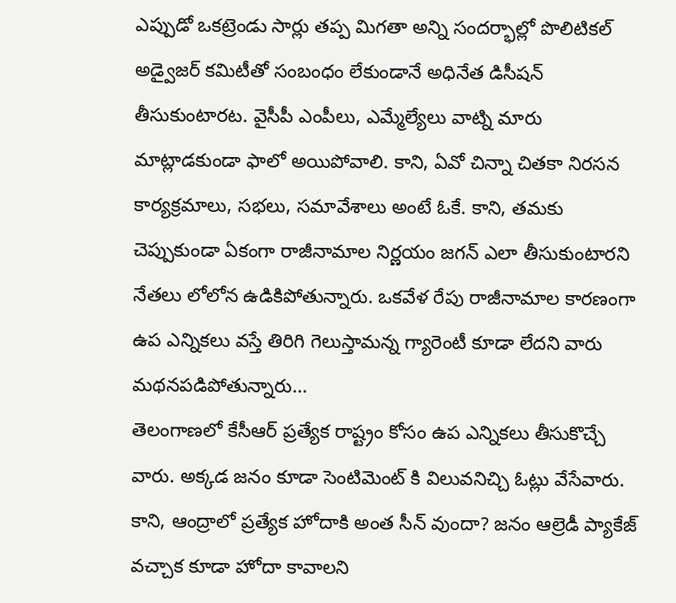ఎప్పుడో ఒకట్రెండు సార్లు తప్ప మిగతా అన్ని సందర్భాల్లో పొలిటికల్ అడ్వైజర్ కమిటీతో సంబంధం లేకుండానే అధినేత డిసీషన్ తీసుకుంటారట. వైసీపీ ఎంపీలు, ఎమ్మేల్యేలు వాట్ని మారు మాట్లాడకుండా ఫాలో అయిపోవాలి. కాని, ఏవో చిన్నా చితకా నిరసన కార్యక్రమాలు, సభలు, సమావేశాలు అంటే ఓకే. కాని, తమకు చెప్పుకుండా ఏకంగా రాజీనామాల నిర్ణయం జగన్ ఎలా తీసుకుంటారని నేతలు లోలోన ఉడికిపోతున్నారు. ఒకవేళ రేపు రాజీనామాల కారణంగా ఉప ఎన్నికలు వస్తే తిరిగి గెలుస్తామన్న గ్యారెంటీ కూడా లేదని వారు మథనపడిపోతున్నారు...
తెలంగాణలో కేసీఆర్ ప్రత్యేక రాష్ట్రం కోసం ఉప ఎన్నికలు తీసుకొచ్చే వారు. అక్కడ జనం కూడా సెంటిమెంట్ కి విలువనిచ్చి ఓట్లు వేసేవారు. కాని, ఆంద్రాలో ప్రత్యేక హోదాకి అంత సీన్ వుందా? జనం ఆల్రెడీ ప్యాకేజ్ వచ్చాక కూడా హోదా కావాలని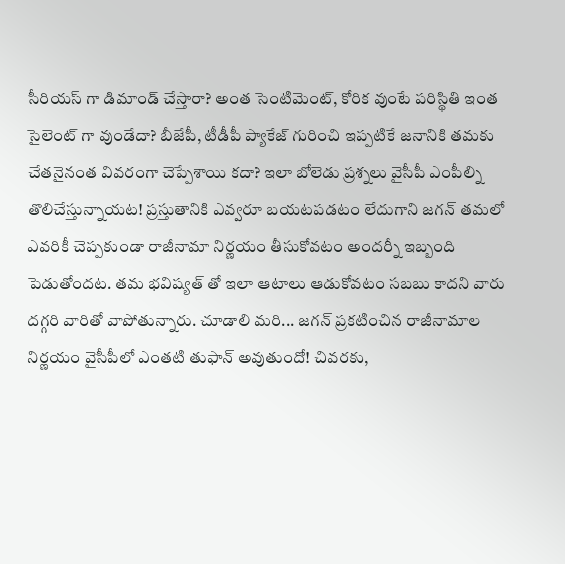సీరియస్ గా డిమాండ్ చేస్తారా? అంత సెంటిమెంట్, కోరిక వుంటే పరిస్థితి ఇంత సైలెంట్ గా వుండేదా? బీజేపీ, టీడీపీ ప్యాకేజ్ గురించి ఇప్పటికే జనానికి తమకు చేతనైనంత వివరంగా చెప్పేశాయి కదా? ఇలా బోలెడు ప్రశ్నలు వైసీపీ ఎంపీల్ని తొలిచేస్తున్నాయట! ప్రస్తుతానికి ఎవ్వరూ బయటపడటం లేదుగాని జగన్ తమలో ఎవరికీ చెప్పకుండా రాజీనామా నిర్ణయం తీసుకోవటం అందర్నీ ఇబ్బంది పెడుతోందట. తమ భవిష్యత్ తో ఇలా ఆటాలు ఆడుకోవటం సబబు కాదని వారు దగ్గరి వారితో వాపోతున్నారు. చూడాలి మరి... జగన్ ప్రకటించిన రాజీనామాల నిర్ణయం వైసీపీలో ఎంతటి తుఫాన్ అవుతుందో! చివరకు,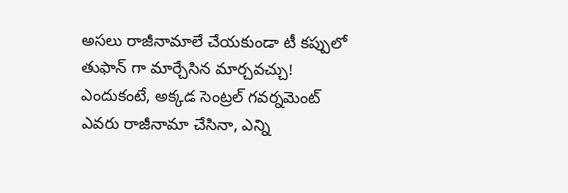అసలు రాజీనామాలే చేయకుండా టీ కప్పులో తుఫాన్ గా మార్చేసిన మార్చవచ్చు! ఎందుకంటే, అక్కడ సెంట్రల్ గవర్నమెంట్ ఎవరు రాజీనామా చేసినా, ఎన్ని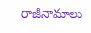రాజీనామాలు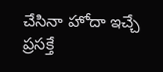చేసినా హోదా ఇచ్చే ప్రసక్తే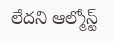లేదని ఆల్మోస్ట్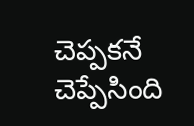చెప్పకనే చెప్పేసింది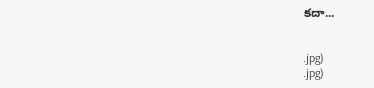కదా...


.jpg)
.jpg)